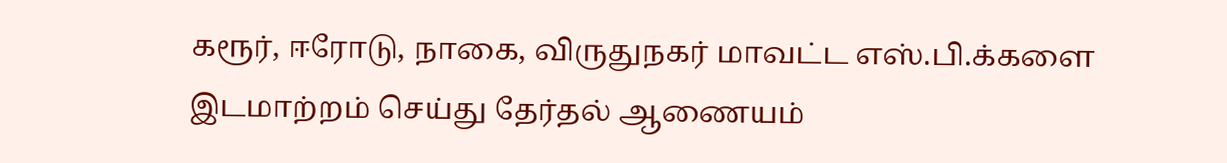கரூர், ஈரோடு, நாகை, விருதுநகர் மாவட்ட எஸ்.பி.க்களை இடமாற்றம் செய்து தேர்தல் ஆணையம்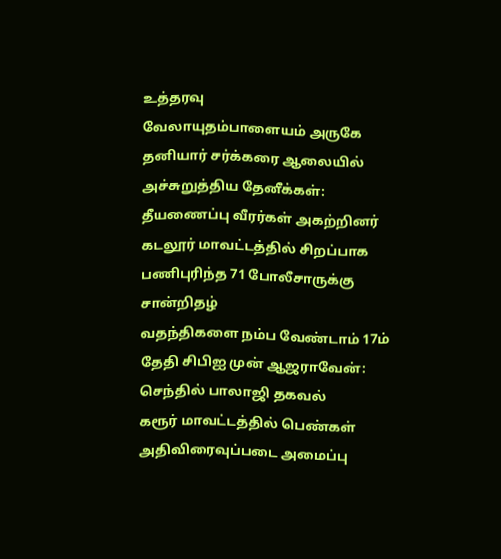உத்தரவு
வேலாயுதம்பாளையம் அருகே தனியார் சர்க்கரை ஆலையில் அச்சுறுத்திய தேனீக்கள்: தீயணைப்பு வீரர்கள் அகற்றினர்
கடலூர் மாவட்டத்தில் சிறப்பாக பணிபுரிந்த 71 போலீசாருக்கு சான்றிதழ்
வதந்திகளை நம்ப வேண்டாம் 17ம் தேதி சிபிஐ முன் ஆஜராவேன்: செந்தில் பாலாஜி தகவல்
கரூர் மாவட்டத்தில் பெண்கள் அதிவிரைவுப்படை அமைப்பு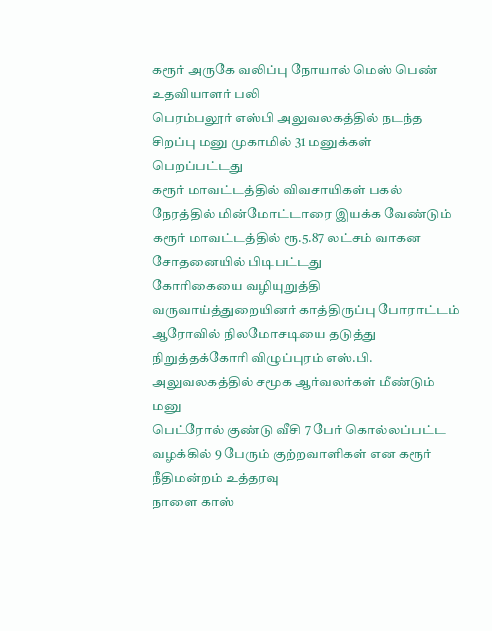கரூர் அருகே வலிப்பு நோயால் மெஸ் பெண் உதவியாளர் பலி
பெரம்பலூர் எஸ்பி அலுவலகத்தில் நடந்த சிறப்பு மனு முகாமில் 31 மனுக்கள் பெறப்பட்டது
கரூர் மாவட்டத்தில் விவசாயிகள் பகல் நேரத்தில் மின்மோட்டாரை இயக்க வேண்டும்
கரூர் மாவட்டத்தில் ரூ.5.87 லட்சம் வாகன சோதனையில் பிடிபட்டது
கோரிகையை வழியுறுத்தி வருவாய்த்துறையினர் காத்திருப்பு போராட்டம்
ஆரோவில் நிலமோசடியை தடுத்து நிறுத்தக்கோரி விழுப்புரம் எஸ்.பி. அலுவலகத்தில் சமூக ஆர்வலர்கள் மீண்டும் மனு
பெட்ரோல் குண்டு வீசி 7 பேர் கொல்லப்பட்ட வழக்கில் 9 பேரும் குற்றவாளிகள் என கரூர் நீதிமன்றம் உத்தரவு
நாளை காஸ்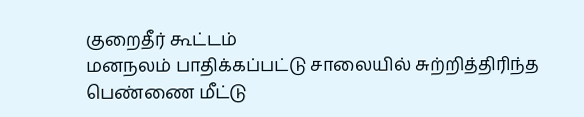குறைதீர் கூட்டம்
மனநலம் பாதிக்கப்பட்டு சாலையில் சுற்றித்திரிந்த பெண்ணை மீட்டு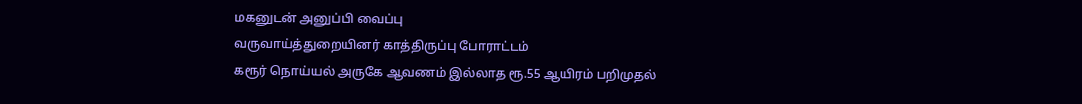மகனுடன் அனுப்பி வைப்பு
வருவாய்த்துறையினர் காத்திருப்பு போராட்டம்
கரூர் நொய்யல் அருகே ஆவணம் இல்லாத ரூ.55 ஆயிரம் பறிமுதல்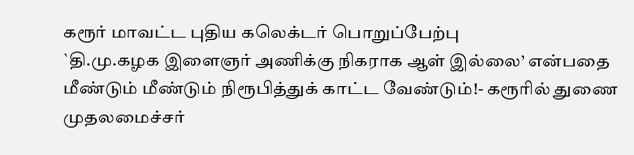கரூர் மாவட்ட புதிய கலெக்டர் பொறுப்பேற்பு
`தி.மு.கழக இளைஞர் அணிக்கு நிகராக ஆள் இல்லை’ என்பதை மீண்டும் மீண்டும் நிரூபித்துக் காட்ட வேண்டும்!- கரூரில் துணை முதலமைச்சர்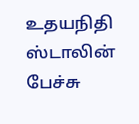உதயநிதி ஸ்டாலின் பேச்சு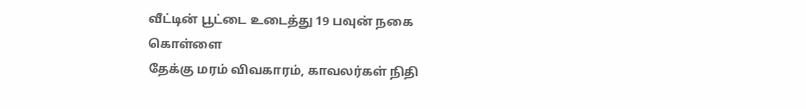வீட்டின் பூட்டை உடைத்து 19 பவுன் நகை கொள்ளை
தேக்கு மரம் விவகாரம், காவலர்கள் நிதி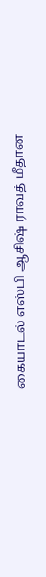கையாடல் எஸ்பி ஆசிஷ் ராவத் மீதான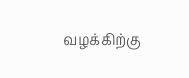வழக்கிற்கு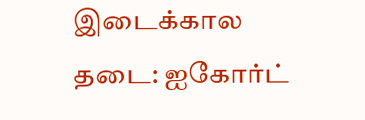இடைக்கால தடை: ஐகோர்ட்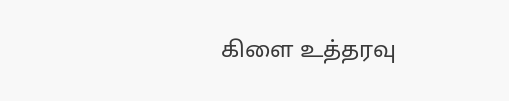கிளை உத்தரவு